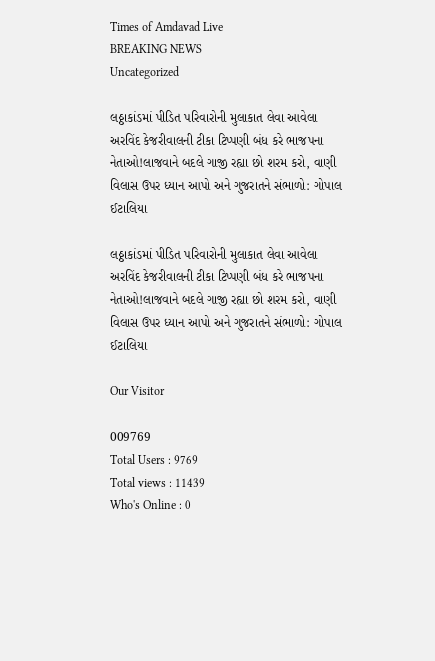Times of Amdavad Live
BREAKING NEWS
Uncategorized

લઠ્ઠાકાંડમાં પીડિત પરિવારોની મુલાકાત લેવા આવેલા અરવિંદ કેજરીવાલની ટીકા ટિપ્પણી બંધ કરે ભાજપના નેતાઓ!લાજવાને બદલે ગાજી રહ્યા છો શરમ કરો, વાણી વિલાસ ઉપર ધ્યાન આપો અને ગુજરાતને સંભાળો: ગોપાલ ઈટાલિયા

લઠ્ઠાકાંડમાં પીડિત પરિવારોની મુલાકાત લેવા આવેલા અરવિંદ કેજરીવાલની ટીકા ટિપ્પણી બંધ કરે ભાજપના નેતાઓ!લાજવાને બદલે ગાજી રહ્યા છો શરમ કરો, વાણી વિલાસ ઉપર ધ્યાન આપો અને ગુજરાતને સંભાળો: ગોપાલ ઈટાલિયા

Our Visitor

009769
Total Users : 9769
Total views : 11439
Who's Online : 0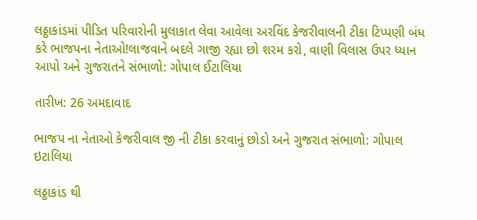લઠ્ઠાકાંડમાં પીડિત પરિવારોની મુલાકાત લેવા આવેલા અરવિંદ કેજરીવાલની ટીકા ટિપ્પણી બંધ કરે ભાજપના નેતાઓ!લાજવાને બદલે ગાજી રહ્યા છો શરમ કરો, વાણી વિલાસ ઉપર ધ્યાન આપો અને ગુજરાતને સંભાળો: ગોપાલ ઈટાલિયા

તારીખ: 26 અમદાવાદ

ભાજપ ના નેતાઓ કેજરીવાલ જી ની ટીકા કરવાનું છોડો અને ગુજરાત સંભાળો: ગોપાલ ઇટાલિયા

લઠ્ઠાકાંડ થી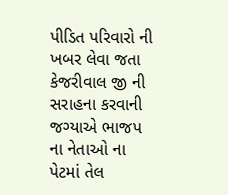પીડિત પરિવારો ની ખબર લેવા જતા કેજરીવાલ જી ની સરાહના કરવાની જગ્યાએ ભાજપ ના નેતાઓ ના પેટમાં તેલ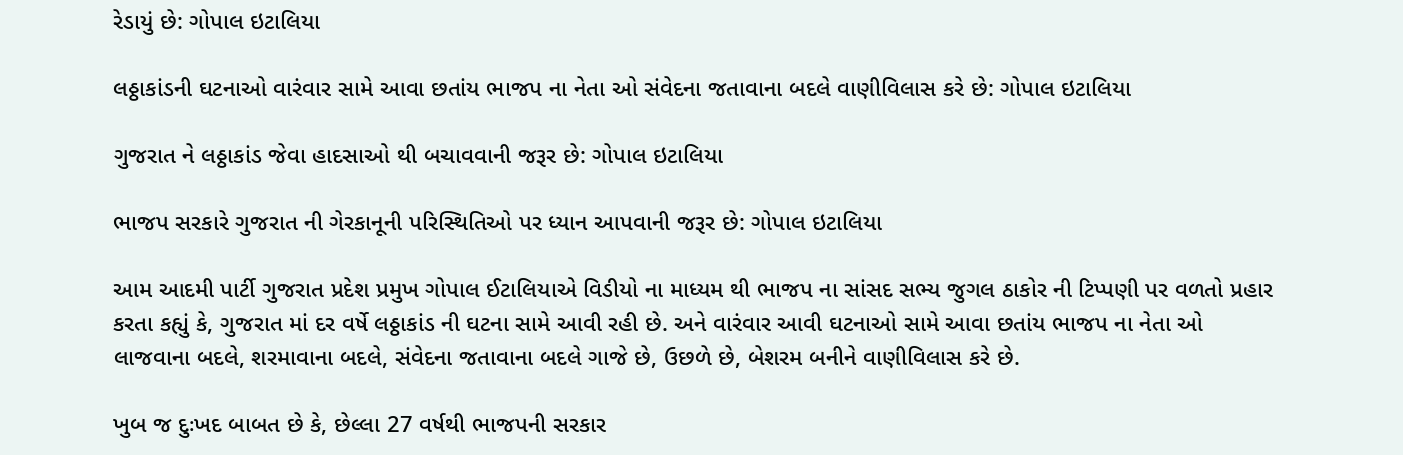રેડાયું છે: ગોપાલ ઇટાલિયા

લઠ્ઠાકાંડની ઘટનાઓ વારંવાર સામે આવા છતાંય ભાજપ ના નેતા ઓ સંવેદના જતાવાના બદલે વાણીવિલાસ કરે છે: ગોપાલ ઇટાલિયા

ગુજરાત ને લઠ્ઠાકાંડ જેવા હાદસાઓ થી બચાવવાની જરૂર છે: ગોપાલ ઇટાલિયા

ભાજપ સરકારે ગુજરાત ની ગેરકાનૂની પરિસ્થિતિઓ પર ધ્યાન આપવાની જરૂર છે: ગોપાલ ઇટાલિયા

આમ આદમી પાર્ટી ગુજરાત પ્રદેશ પ્રમુખ ગોપાલ ઈટાલિયાએ વિડીયો ના માધ્યમ થી ભાજપ ના સાંસદ સભ્ય જુગલ ઠાકોર ની ટિપ્પણી પર વળતો પ્રહાર કરતા કહ્યું કે, ગુજરાત માં દર વર્ષે લઠ્ઠાકાંડ ની ઘટના સામે આવી રહી છે. અને વારંવાર આવી ઘટનાઓ સામે આવા છતાંય ભાજપ ના નેતા ઓ લાજવાના બદલે, શરમાવાના બદલે, સંવેદના જતાવાના બદલે ગાજે છે, ઉછળે છે, બેશરમ બનીને વાણીવિલાસ કરે છે.

ખુબ જ દુઃખદ બાબત છે કે, છેલ્લા 27 વર્ષથી ભાજપની સરકાર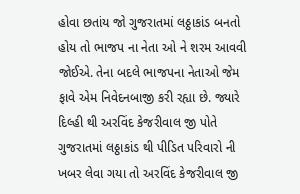હોવા છતાંય જો ગુજરાતમાં લઠ્ઠાકાંડ બનતો હોય તો ભાજપ ના નેતા ઓ ને શરમ આવવી જોઈએ. તેના બદલે ભાજપના નેતાઓ જેમ ફાવે એમ નિવેદનબાજી કરી રહ્યા છે. જ્યારે દિલ્હી થી અરવિંદ કેજરીવાલ જી પોતે ગુજરાતમાં લઠ્ઠાકાંડ થી પીડિત પરિવારો ની ખબર લેવા ગયા તો અરવિંદ કેજરીવાલ જી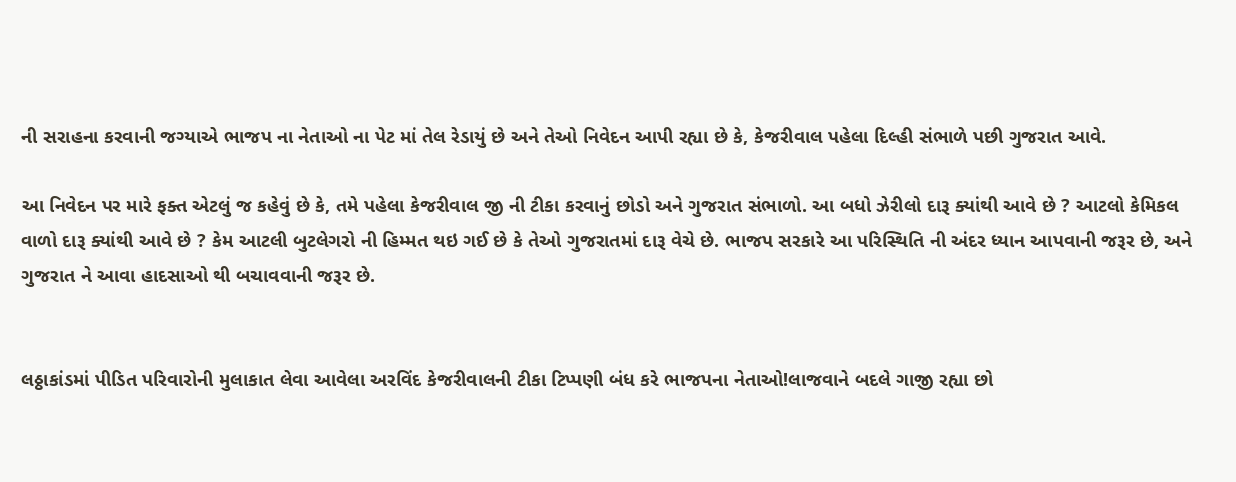ની સરાહના કરવાની જગ્યાએ ભાજપ ના નેતાઓ ના પેટ માં તેલ રેડાયું છે અને તેઓ નિવેદન આપી રહ્યા છે કે, કેજરીવાલ પહેલા દિલ્હી સંભાળે પછી ગુજરાત આવે.

આ નિવેદન પર મારે ફક્ત એટલું જ કહેવું છે કે, તમે પહેલા કેજરીવાલ જી ની ટીકા કરવાનું છોડો અને ગુજરાત સંભાળો. આ બધો ઝેરીલો દારૂ ક્યાંથી આવે છે ? આટલો કેમિકલ વાળો દારૂ ક્યાંથી આવે છે ? કેમ આટલી બુટલેગરો ની હિમ્મત થઇ ગઈ છે કે તેઓ ગુજરાતમાં દારૂ વેચે છે. ભાજપ સરકારે આ પરિસ્થિતિ ની અંદર ધ્યાન આપવાની જરૂર છે, અને ગુજરાત ને આવા હાદસાઓ થી બચાવવાની જરૂર છે.


લઠ્ઠાકાંડમાં પીડિત પરિવારોની મુલાકાત લેવા આવેલા અરવિંદ કેજરીવાલની ટીકા ટિપ્પણી બંધ કરે ભાજપના નેતાઓ!લાજવાને બદલે ગાજી રહ્યા છો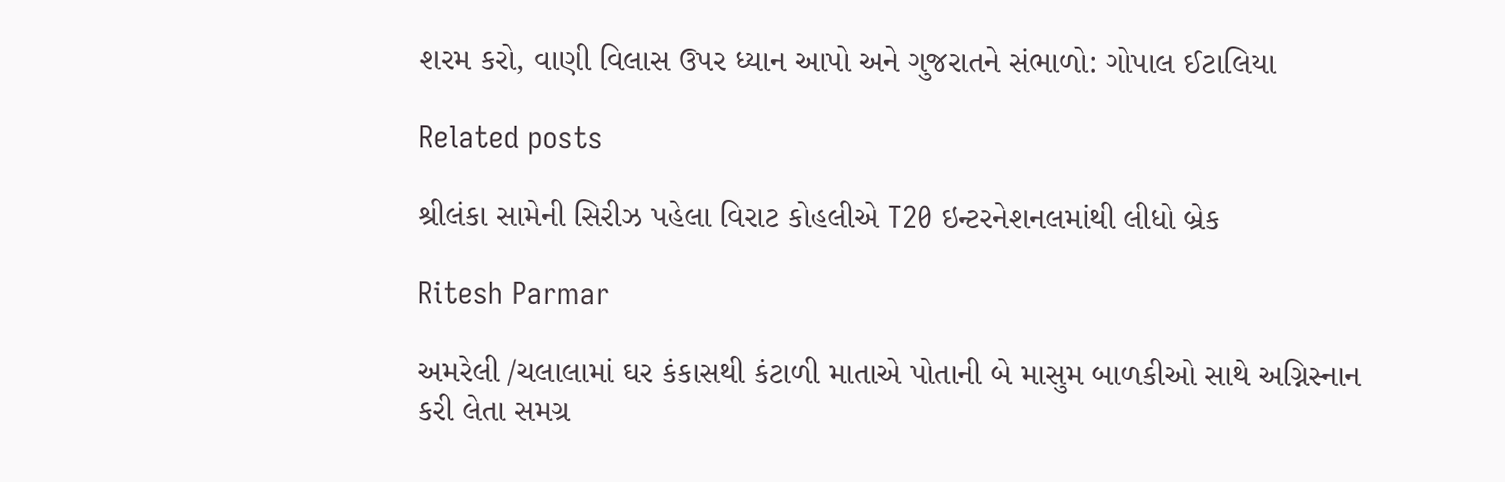શરમ કરો, વાણી વિલાસ ઉપર ધ્યાન આપો અને ગુજરાતને સંભાળો: ગોપાલ ઈટાલિયા

Related posts

શ્રીલંકા સામેની સિરીઝ પહેલા વિરાટ કોહલીએ T20 ઇન્ટરનેશનલમાંથી લીધો બ્રેક

Ritesh Parmar

અમરેલી /ચલાલામાં ઘર કંકાસથી કંટાળી માતાએ પોતાની બે માસુમ બાળકીઓ સાથે અગ્નિસ્નાન કરી લેતા સમગ્ર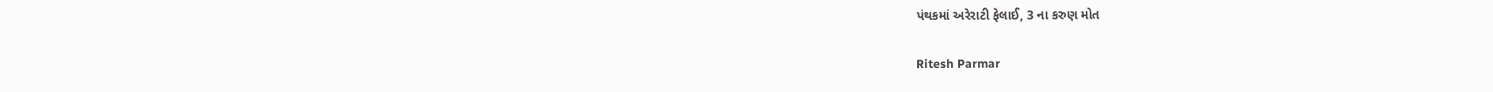પંથકમાં અરેરાટી ફેલાઈ, 3 ના કરુણ મોત

Ritesh Parmar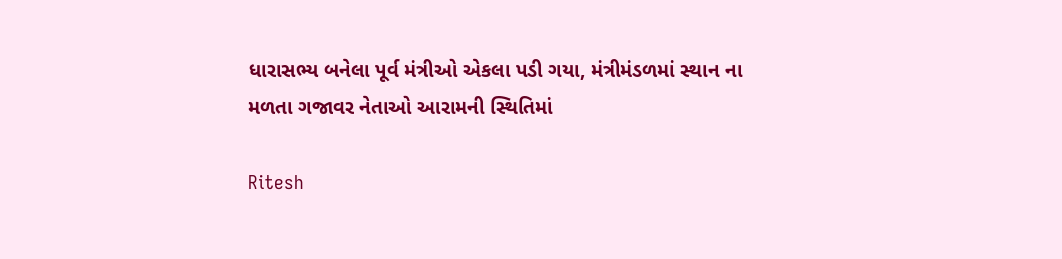ધારાસભ્ય બનેલા પૂર્વ મંત્રીઓ એકલા પડી ગયા, મંત્રીમંડળમાં સ્થાન ના મળતા ગજાવર નેતાઓ આરામની સ્થિતિમાં

Ritesh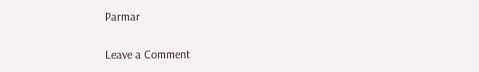Parmar

Leave a Comment